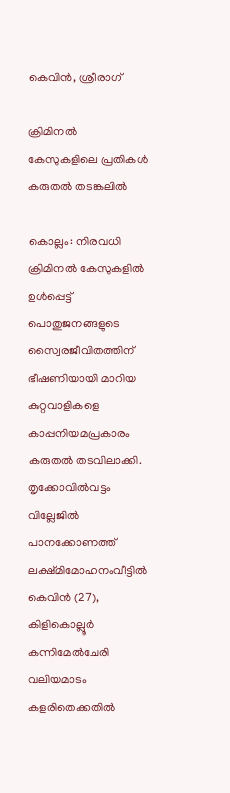കെവിൻ, ശ്രീരാഗ്

ക്രിമിനൽ കേസുകളിലെ പ്രതികൾ കരുതൽ തടങ്കലിൽ

കൊല്ലം: നിരവധി ക്രിമിനൽ കേസുകളിൽ ഉൾപ്പെട്ട് പൊതുജനങ്ങളുടെ സ്വൈരജീവിതത്തിന് ഭീഷണിയായി മാറിയ കുറ്റവാളികളെ കാപ്പനിയമപ്രകാരം കരുതൽ തടവിലാക്കി. തൃക്കോവിൽവട്ടം വില്ലേജിൽ പാനക്കോണത്ത് ലക്ഷ്മിമോഹനംവീട്ടിൽ കെവിൻ (27), കിളികൊല്ലൂർ കന്നിമേൽചേരി വലിയമാടം കളരിതെക്കതിൽ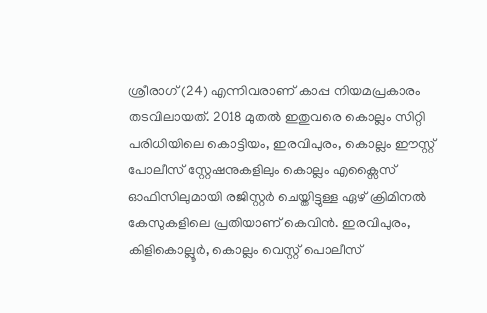ശ്രീരാഗ് (24) എന്നിവരാണ് കാപ്പ നിയമപ്രകാരം തടവിലായത്. 2018 മുതൽ ഇതുവരെ കൊല്ലം സിറ്റി പരിധിയിലെ കൊട്ടിയം, ഇരവിപുരം, കൊല്ലം ഈസ്റ്റ് പോലീസ് സ്റ്റേഷനുകളിലും കൊല്ലം എക്സൈസ് ഓഫിസിലുമായി രജിസ്റ്റർ ചെയ്തിട്ടുള്ള ഏഴ് ക്രിമിനൽ കേസുകളിലെ പ്രതിയാണ് കെവിൻ. ഇരവിപുരം, കിളികൊല്ലൂർ, കൊല്ലം വെസ്റ്റ് പൊലീസ്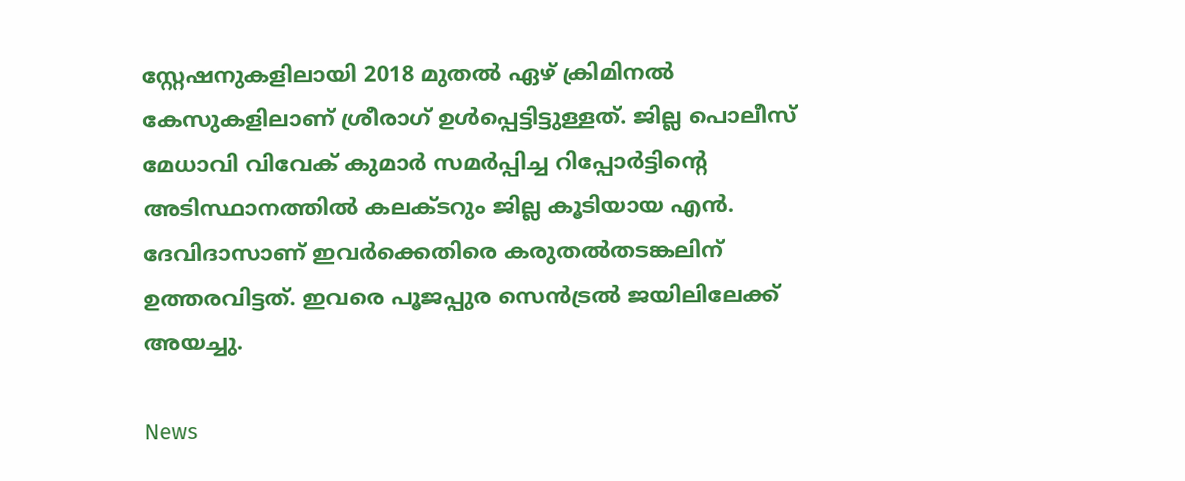സ്റ്റേഷനുകളിലായി 2018 മുതൽ ഏഴ് ക്രിമിനൽ കേസുകളിലാണ് ശ്രീരാഗ് ഉൾപ്പെട്ടിട്ടുള്ളത്. ജില്ല പൊലീസ് മേധാവി വിവേക് കുമാർ സമർപ്പിച്ച റിപ്പോർട്ടിന്‍റെ അടിസ്ഥാനത്തിൽ കലക്ടറും ജില്ല കൂടിയായ എൻ. ദേവിദാസാണ് ഇവർക്കെതിരെ കരുതൽതടങ്കലിന് ഉത്തരവിട്ടത്. ഇവരെ പൂജപ്പുര സെൻട്രൽ ജയിലിലേക്ക് അയച്ചു.

News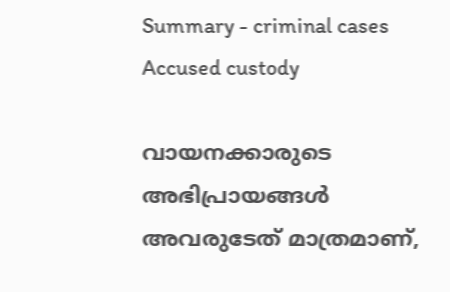Summary - criminal cases Accused custody

വായനക്കാരുടെ അഭിപ്രായങ്ങള്‍ അവരുടേത് മാത്രമാണ്,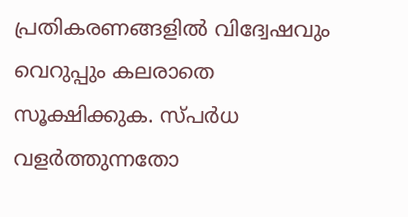പ്രതികരണങ്ങളിൽ വിദ്വേഷവും വെറുപ്പും കലരാതെ സൂക്ഷിക്കുക. സ്പർധ വളർത്തുന്നതോ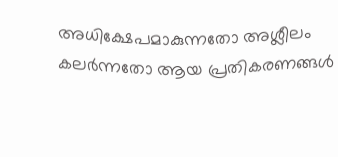അധിക്ഷേപമാകുന്നതോ അശ്ലീലം കലർന്നതോ ആയ പ്രതികരണങ്ങൾ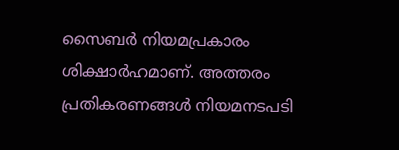സൈബർ നിയമപ്രകാരം ശിക്ഷാർഹമാണ്. അത്തരം പ്രതികരണങ്ങൾ നിയമനടപടി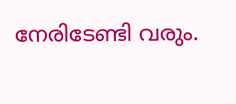നേരിടേണ്ടി വരും.